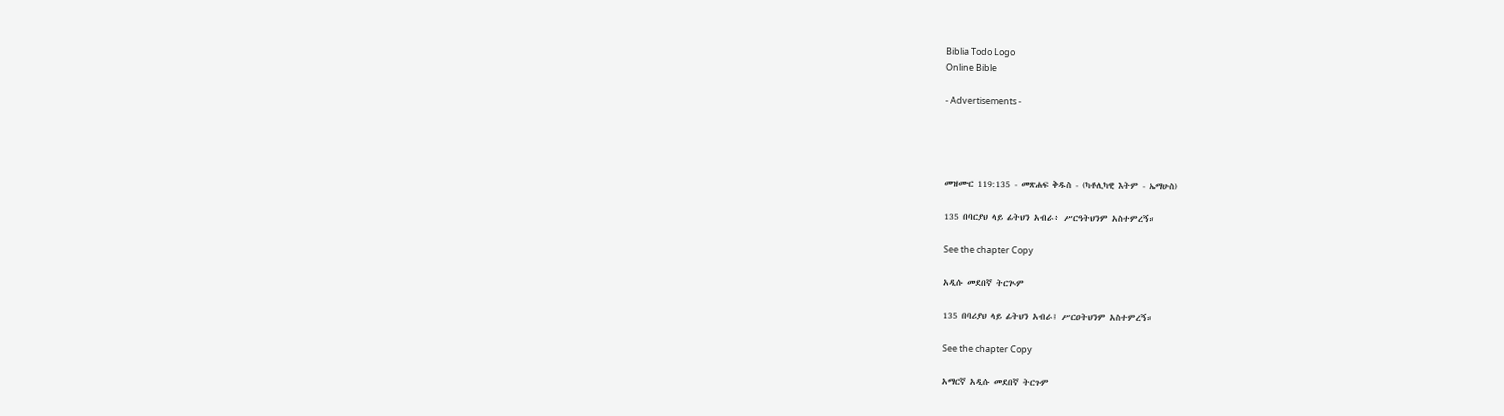Biblia Todo Logo
Online Bible

- Advertisements -




መዝሙር 119:135 - መጽሐፍ ቅዱስ - (ካቶሊካዊ እትም - ኤማሁስ)

135 በባርያህ ላይ ፊትህን አብራ፥ ሥርዓትህንም አስተምረኝ።

See the chapter Copy

አዲሱ መደበኛ ትርጒም

135 በባሪያህ ላይ ፊትህን አብራ፤ ሥርዐትህንም አስተምረኝ።

See the chapter Copy

አማርኛ አዲሱ መደበኛ ትርጉም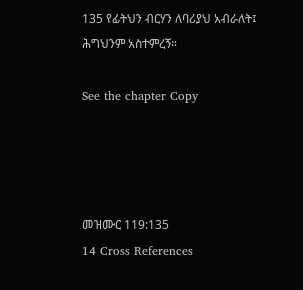135 የፊትህን ብርሃን ለባሪያህ አብራለት፤ ሕግህንም አስተምረኝ።

See the chapter Copy




መዝሙር 119:135
14 Cross References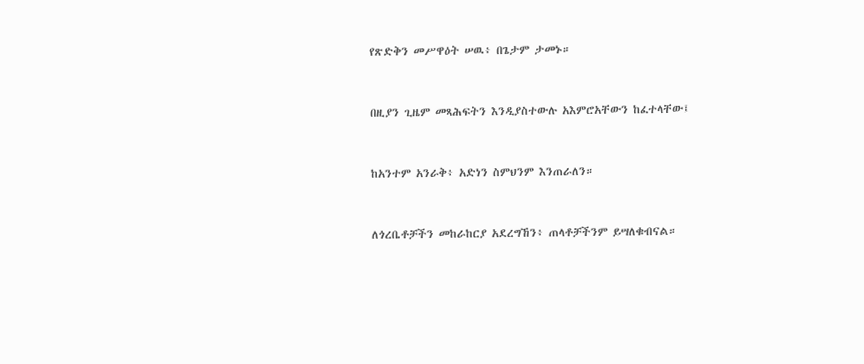የጽድቅን መሥዋዕት ሠዉ፥ በጌታም ታመኑ።


በዚያን ጊዜም መጻሕፍትን እንዲያስተውሉ አእምሮአቸውን ከፈተላቸው፤


ከአንተም አንራቅ፥ አድነን ስምህንም እንጠራለን።


ለጎረቤቶቻችን መከራከርያ አደረግኸን፥ ጠላቶቻችንም ይሣለቁብናል።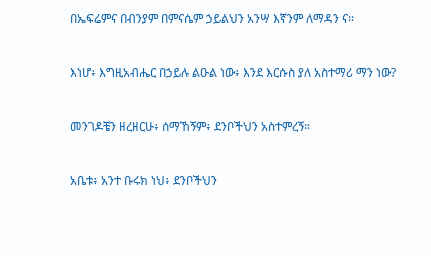በኤፍሬምና በብንያም በምናሴም ኃይልህን አንሣ እኛንም ለማዳን ና።


እነሆ፥ እግዚአብሔር በኃይሉ ልዑል ነው፥ እንደ እርሱስ ያለ አስተማሪ ማን ነው?


መንገዶቼን ዘረዘርሁ፥ ሰማኸኝም፥ ደንቦችህን አስተምረኝ።


አቤቱ፥ አንተ ቡሩክ ነህ፥ ደንቦችህን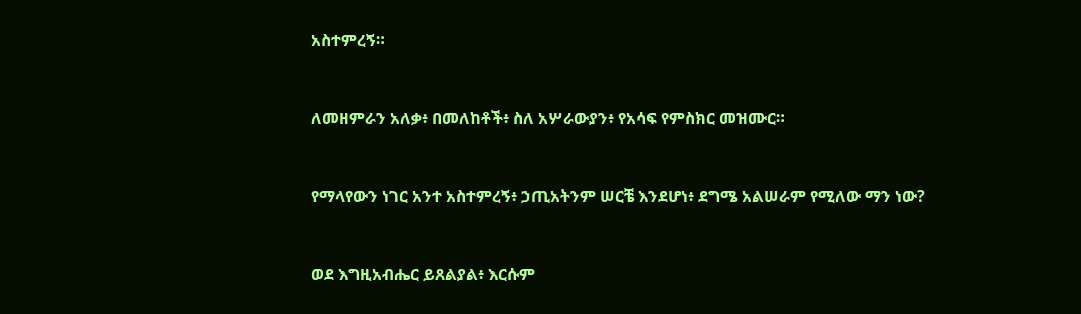አስተምረኝ።


ለመዘምራን አለቃ፥ በመለከቶች፥ ስለ አሦራውያን፥ የአሳፍ የምስክር መዝሙር።


የማላየውን ነገር አንተ አስተምረኝ፥ ኃጢአትንም ሠርቼ እንደሆነ፥ ደግሜ አልሠራም የሚለው ማን ነው?


ወደ እግዚአብሔር ይጸልያል፥ እርሱም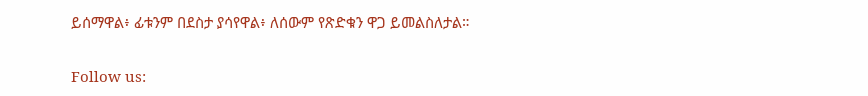ይሰማዋል፥ ፊቱንም በደስታ ያሳየዋል፥ ለሰውም የጽድቁን ዋጋ ይመልስለታል።


Follow us: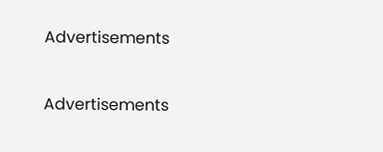Advertisements


Advertisements